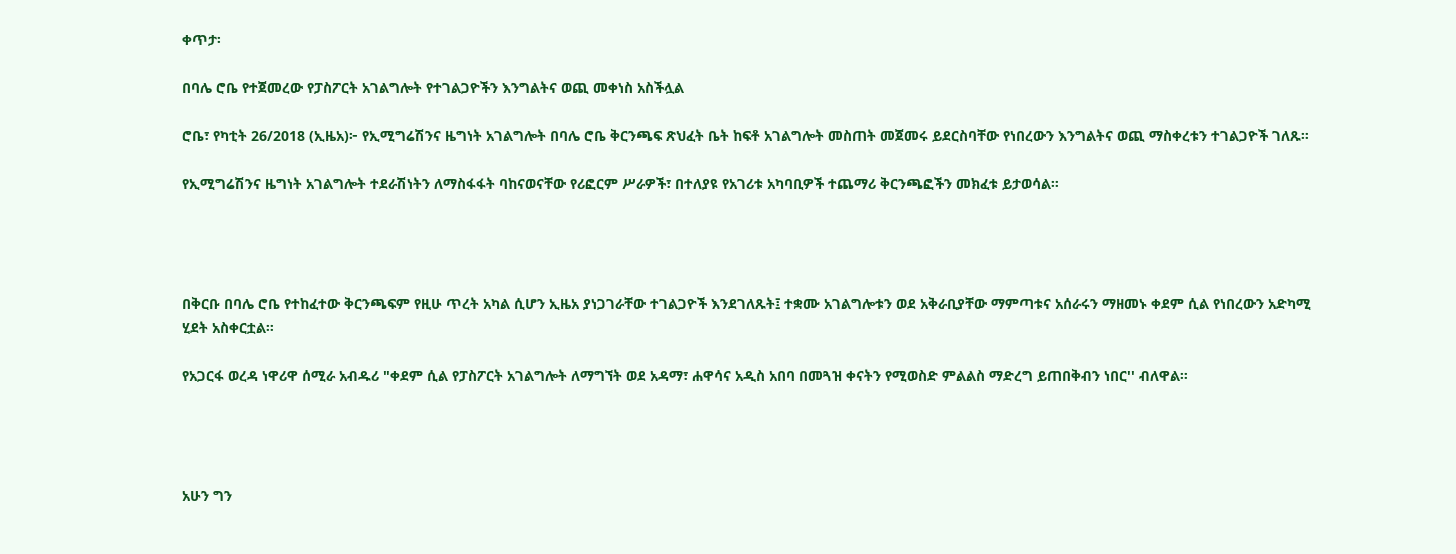ቀጥታ፡

በባሌ ሮቤ የተጀመረው የፓስፖርት አገልግሎት የተገልጋዮችን እንግልትና ወጪ መቀነስ አስችሏል

ሮቤ፣ የካቲት 26/2018 (ኢዜአ)፦ የኢሚግሬሽንና ዜግነት አገልግሎት በባሌ ሮቤ ቅርንጫፍ ጽህፈት ቤት ከፍቶ አገልግሎት መስጠት መጀመሩ ይደርስባቸው የነበረውን እንግልትና ወጪ ማስቀረቱን ተገልጋዮች ገለጹ።

የኢሚግሬሽንና ዜግነት አገልግሎት ተደራሽነትን ለማስፋፋት ባከናወናቸው የሪፎርም ሥራዎች፣ በተለያዩ የአገሪቱ አካባቢዎች ተጨማሪ ቅርንጫፎችን መክፈቱ ይታወሳል።




በቅርቡ በባሌ ሮቤ የተከፈተው ቅርንጫፍም የዚሁ ጥረት አካል ሲሆን ኢዜአ ያነጋገራቸው ተገልጋዮች እንደገለጹት፤ ተቋሙ አገልግሎቱን ወደ አቅራቢያቸው ማምጣቱና አሰራሩን ማዘመኑ ቀደም ሲል የነበረውን አድካሚ ሂደት አስቀርቷል።

የአጋርፋ ወረዳ ነዋሪዋ ሰሚራ አብዱሪ "ቀደም ሲል የፓስፖርት አገልግሎት ለማግኘት ወደ አዳማ፣ ሐዋሳና አዲስ አበባ በመጓዝ ቀናትን የሚወስድ ምልልስ ማድረግ ይጠበቅብን ነበር'' ብለዋል።




አሁን ግን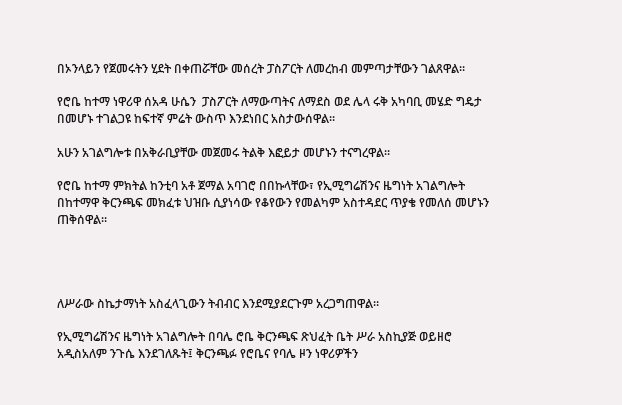በኦንላይን የጀመሩትን ሂደት በቀጠሯቸው መሰረት ፓስፖርት ለመረከብ መምጣታቸውን ገልጸዋል።

የሮቤ ከተማ ነዋሪዋ ሰአዳ ሁሴን  ፓስፖርት ለማውጣትና ለማደስ ወደ ሌላ ሩቅ አካባቢ መሄድ ግዴታ በመሆኑ ተገልጋዩ ከፍተኛ ምሬት ውስጥ እንደነበር አስታውሰዋል።

አሁን አገልግሎቱ በአቅራቢያቸው መጀመሩ ትልቅ እፎይታ መሆኑን ተናግረዋል።

የሮቤ ከተማ ምክትል ከንቲባ አቶ ጀማል አባገሮ በበኩላቸው፣ የኢሚግሬሽንና ዜግነት አገልግሎት በከተማዋ ቅርንጫፍ መክፈቱ ህዝቡ ሲያነሳው የቆየውን የመልካም አስተዳደር ጥያቄ የመለሰ መሆኑን ጠቅሰዋል።




ለሥራው ስኬታማነት አስፈላጊውን ትብብር እንደሚያደርጉም አረጋግጠዋል።

የኢሚግሬሽንና ዜግነት አገልግሎት በባሌ ሮቤ ቅርንጫፍ ጽህፈት ቤት ሥራ አስኪያጅ ወይዘሮ አዲስአለም ንጉሴ እንደገለጹት፤ ቅርንጫፉ የሮቤና የባሌ ዞን ነዋሪዎችን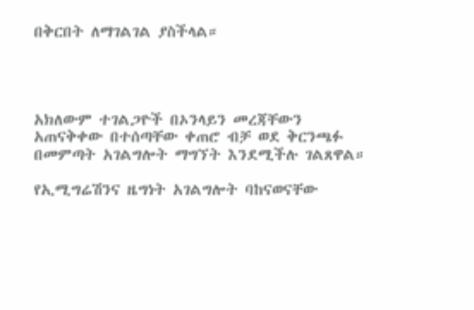በቅርበት ለማገልገል ያስችላል።




አክለውም ተገልጋዮች በኦንላይን መረጃቸውን አጠናቅቀው በተሰጣቸው ቀጠሮ ብቻ ወደ ቅርንጫፉ በመምጣት አገልግሎት ማግኘት እንደሚችሉ ገልጸዋል።

የኢሚግሬሽንና ዜግነት አገልግሎት ባከናወናቸው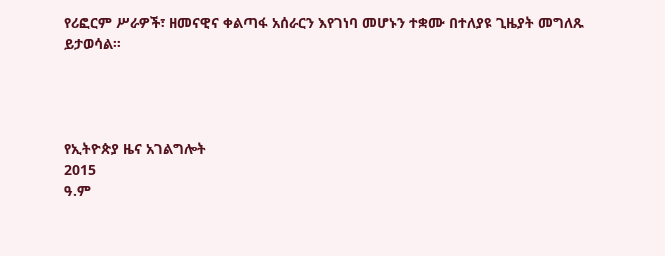የሪፎርም ሥራዎች፣ ዘመናዊና ቀልጣፋ አሰራርን እየገነባ መሆኑን ተቋሙ በተለያዩ ጊዜያት መግለጹ ይታወሳል።




የኢትዮጵያ ዜና አገልግሎት
2015
ዓ.ም